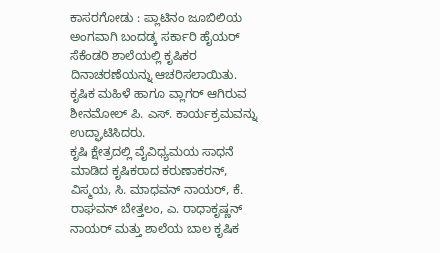ಕಾಸರಗೋಡು : ಪ್ಲಾಟಿನಂ ಜೂಬಿಲಿಯ ಅಂಗವಾಗಿ ಬಂದಡ್ಕ ಸರ್ಕಾರಿ ಹೈಯರ್ ಸೆಕೆಂಡರಿ ಶಾಲೆಯಲ್ಲಿ ಕೃಷಿಕರ ದಿನಾಚರಣೆಯನ್ನು ಆಚರಿಸಲಾಯಿತು. ಕೃಷಿಕ ಮಹಿಳೆ ಹಾಗೂ ವ್ಲಾಗರ್ ಆಗಿರುವ ಶೀನಮೋಲ್ ಪಿ. ಎಸ್. ಕಾರ್ಯಕ್ರಮವನ್ನು ಉದ್ಘಾಟಿಸಿದರು.
ಕೃಷಿ ಕ್ಷೇತ್ರದಲ್ಲಿ ವೈವಿಧ್ಯಮಯ ಸಾಧನೆ ಮಾಡಿದ ಕೃಷಿಕರಾದ ಕರುಣಾಕರನ್, ವಿಸ್ಮಯ, ಸಿ. ಮಾಧವನ್ ನಾಯರ್, ಕೆ. ರಾಘವನ್ ಬೇತ್ತಲಂ, ಎ. ರಾಧಾಕೃಷ್ಣನ್ ನಾಯರ್ ಮತ್ತು ಶಾಲೆಯ ಬಾಲ ಕೃಷಿಕ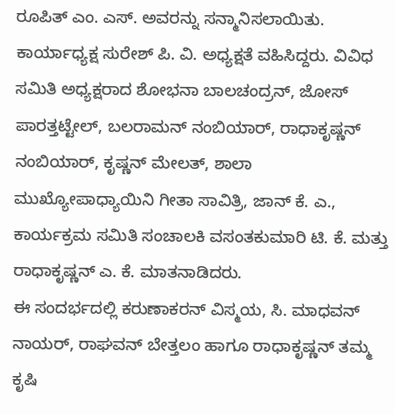ರೂಪಿತ್ ಎಂ. ಎಸ್. ಅವರನ್ನು ಸನ್ಮಾನಿಸಲಾಯಿತು.
ಕಾರ್ಯಾಧ್ಯಕ್ಷ ಸುರೇಶ್ ಪಿ. ವಿ. ಅಧ್ಯಕ್ಷತೆ ವಹಿಸಿದ್ದರು. ವಿವಿಧ ಸಮಿತಿ ಅಧ್ಯಕ್ಷರಾದ ಶೋಭನಾ ಬಾಲಚಂದ್ರನ್, ಜೋಸ್ ಪಾರತ್ತಟ್ಟೇಲ್, ಬಲರಾಮನ್ ನಂಬಿಯಾರ್, ರಾಧಾಕೃಷ್ಣನ್ ನಂಬಿಯಾರ್, ಕೃಷ್ಣನ್ ಮೇಲತ್, ಶಾಲಾ ಮುಖ್ಯೋಪಾಧ್ಯಾಯಿನಿ ಗೀತಾ ಸಾವಿತ್ರಿ, ಜಾನ್ ಕೆ. ಎ., ಕಾರ್ಯಕ್ರಮ ಸಮಿತಿ ಸಂಚಾಲಕಿ ವಸಂತಕುಮಾರಿ ಟಿ. ಕೆ. ಮತ್ತು ರಾಧಾಕೃಷ್ಣನ್ ಎ. ಕೆ. ಮಾತನಾಡಿದರು.
ಈ ಸಂದರ್ಭದಲ್ಲಿ ಕರುಣಾಕರನ್ ವಿಸ್ಮಯ, ಸಿ. ಮಾಧವನ್ ನಾಯರ್, ರಾಘವನ್ ಬೇತ್ತಲಂ ಹಾಗೂ ರಾಧಾಕೃಷ್ಣನ್ ತಮ್ಮ ಕೃಷಿ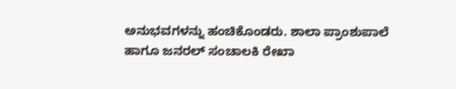ಅನುಭವಗಳನ್ನು ಹಂಚಿಕೊಂಡರು. ಶಾಲಾ ಪ್ರಾಂಶುಪಾಲೆ ಹಾಗೂ ಜನರಲ್ ಸಂಚಾಲಕಿ ರೇಖಾ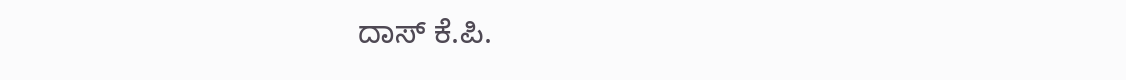ದಾಸ್ ಕೆ.ಪಿ.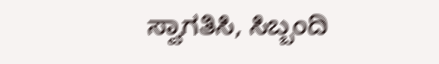ಸ್ವಾಗತಿಸಿ, ಸಿಬ್ಬಂದಿ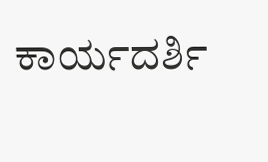ಕಾರ್ಯದರ್ಶಿ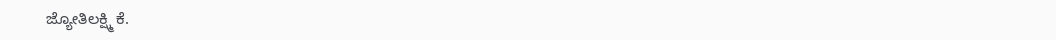ಜ್ಯೋತಿಲಕ್ಷ್ಮಿ ಕೆ.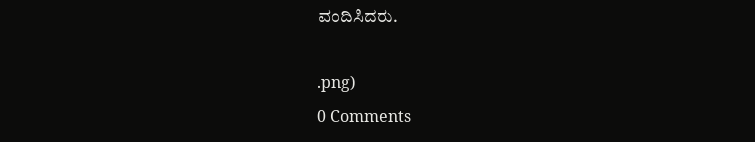ವಂದಿಸಿದರು.

.png)
0 Comments